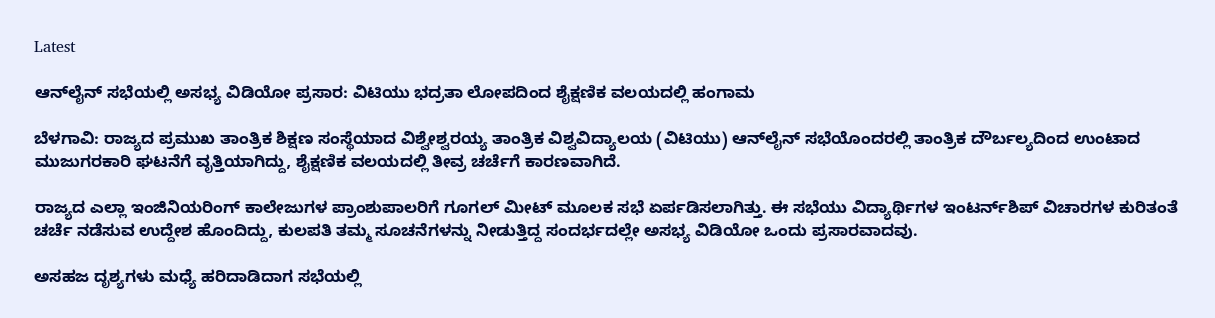Latest

ಆನ್‌ಲೈನ್ ಸಭೆಯಲ್ಲಿ ಅಸಭ್ಯ ವಿಡಿಯೋ ಪ್ರಸಾರ: ವಿಟಿಯು ಭದ್ರತಾ ಲೋಪದಿಂದ ಶೈಕ್ಷಣಿಕ ವಲಯದಲ್ಲಿ ಹಂಗಾಮ

ಬೆಳಗಾವಿ: ರಾಜ್ಯದ ಪ್ರಮುಖ ತಾಂತ್ರಿಕ ಶಿಕ್ಷಣ ಸಂಸ್ಥೆಯಾದ ವಿಶ್ವೇಶ್ವರಯ್ಯ ತಾಂತ್ರಿಕ ವಿಶ್ವವಿದ್ಯಾಲಯ (ವಿಟಿಯು) ಆನ್‌ಲೈನ್ ಸಭೆಯೊಂದರಲ್ಲಿ ತಾಂತ್ರಿಕ ದೌರ್ಬಲ್ಯದಿಂದ ಉಂಟಾದ ಮುಜುಗರಕಾರಿ ಘಟನೆಗೆ ವೃತ್ತಿಯಾಗಿದ್ದು, ಶೈಕ್ಷಣಿಕ ವಲಯದಲ್ಲಿ ತೀವ್ರ ಚರ್ಚೆಗೆ ಕಾರಣವಾಗಿದೆ.

ರಾಜ್ಯದ ಎಲ್ಲಾ ಇಂಜಿನಿಯರಿಂಗ್ ಕಾಲೇಜುಗಳ ಪ್ರಾಂಶುಪಾಲರಿಗೆ ಗೂಗಲ್ ಮೀಟ್‌ ಮೂಲಕ ಸಭೆ ಏರ್ಪಡಿಸಲಾಗಿತ್ತು. ಈ ಸಭೆಯು ವಿದ್ಯಾರ್ಥಿಗಳ ಇಂಟರ್ನ್‌ಶಿಪ್ ವಿಚಾರಗಳ ಕುರಿತಂತೆ ಚರ್ಚೆ ನಡೆಸುವ ಉದ್ದೇಶ ಹೊಂದಿದ್ದು, ಕುಲಪತಿ ತಮ್ಮ ಸೂಚನೆಗಳನ್ನು ನೀಡುತ್ತಿದ್ದ ಸಂದರ್ಭದಲ್ಲೇ ಅಸಭ್ಯ ವಿಡಿಯೋ ಒಂದು ಪ್ರಸಾರವಾದವು.

ಅಸಹಜ ದೃಶ್ಯಗಳು ಮಧ್ಯೆ ಹರಿದಾಡಿದಾಗ ಸಭೆಯಲ್ಲಿ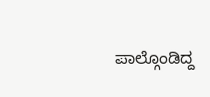ಪಾಲ್ಗೊಂಡಿದ್ದ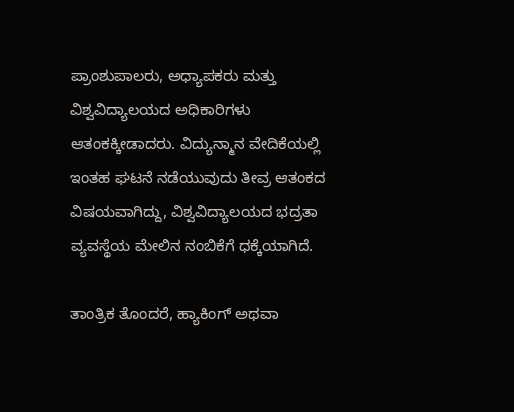ಪ್ರಾಂಶುಪಾಲರು, ಅಧ್ಯಾಪಕರು ಮತ್ತು ವಿಶ್ವವಿದ್ಯಾಲಯದ ಅಧಿಕಾರಿಗಳು ಆತಂಕಕ್ಕೀಡಾದರು. ವಿದ್ಯುನ್ಮಾನ ವೇದಿಕೆಯಲ್ಲಿ ಇಂತಹ ಘಟನೆ ನಡೆಯುವುದು ತೀವ್ರ ಆತಂಕದ ವಿಷಯವಾಗಿದ್ದು, ವಿಶ್ವವಿದ್ಯಾಲಯದ ಭದ್ರತಾ ವ್ಯವಸ್ಥೆಯ ಮೇಲಿನ ನಂಬಿಕೆಗೆ ಧಕ್ಕೆಯಾಗಿದೆ.

ತಾಂತ್ರಿಕ ತೊಂದರೆ, ಹ್ಯಾಕಿಂಗ್ ಅಥವಾ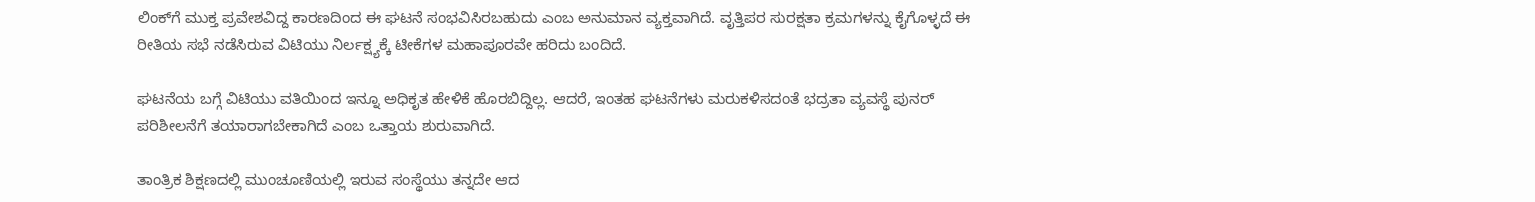ಲಿಂಕ್‌ಗೆ ಮುಕ್ತ ಪ್ರವೇಶವಿದ್ದ ಕಾರಣದಿಂದ ಈ ಘಟನೆ ಸಂಭವಿಸಿರಬಹುದು ಎಂಬ ಅನುಮಾನ ವ್ಯಕ್ತವಾಗಿದೆ. ವೃತ್ತಿಪರ ಸುರಕ್ಷತಾ ಕ್ರಮಗಳನ್ನು ಕೈಗೊಳ್ಳದೆ ಈ ರೀತಿಯ ಸಭೆ ನಡೆಸಿರುವ ವಿಟಿಯು ನಿರ್ಲಕ್ಷ್ಯಕ್ಕೆ ಟೀಕೆಗಳ ಮಹಾಪೂರವೇ ಹರಿದು ಬಂದಿದೆ.

ಘಟನೆಯ ಬಗ್ಗೆ ವಿಟಿಯು ವತಿಯಿಂದ ಇನ್ನೂ ಅಧಿಕೃತ ಹೇಳಿಕೆ ಹೊರಬಿದ್ದಿಲ್ಲ. ಆದರೆ, ಇಂತಹ ಘಟನೆಗಳು ಮರುಕಳಿಸದಂತೆ ಭದ್ರತಾ ವ್ಯವಸ್ಥೆ ಪುನರ್ ಪರಿಶೀಲನೆಗೆ ತಯಾರಾಗಬೇಕಾಗಿದೆ ಎಂಬ ಒತ್ತಾಯ ಶುರುವಾಗಿದೆ.

ತಾಂತ್ರಿಕ ಶಿಕ್ಷಣದಲ್ಲಿ ಮುಂಚೂಣಿಯಲ್ಲಿ ಇರುವ ಸಂಸ್ಥೆಯು ತನ್ನದೇ ಆದ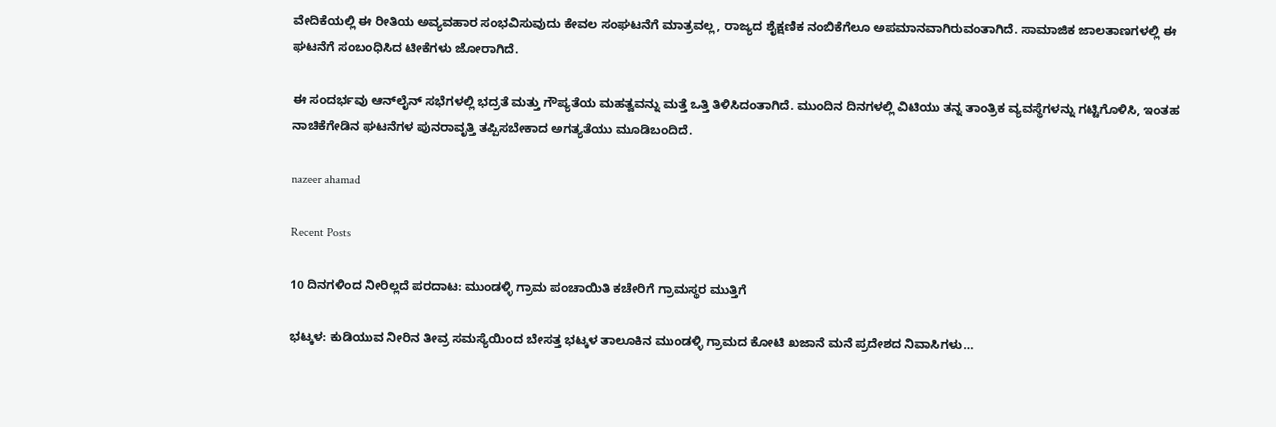ವೇದಿಕೆಯಲ್ಲಿ ಈ ರೀತಿಯ ಅವ್ಯವಹಾರ ಸಂಭವಿಸುವುದು ಕೇವಲ ಸಂಘಟನೆಗೆ ಮಾತ್ರವಲ್ಲ, ರಾಜ್ಯದ ಶೈಕ್ಷಣಿಕ ನಂಬಿಕೆಗೆಲೂ ಅಪಮಾನವಾಗಿರುವಂತಾಗಿದೆ. ಸಾಮಾಜಿಕ ಜಾಲತಾಣಗಳಲ್ಲಿ ಈ ಘಟನೆಗೆ ಸಂಬಂಧಿಸಿದ ಟೀಕೆಗಳು ಜೋರಾಗಿದೆ.

ಈ ಸಂದರ್ಭವು ಆನ್‌ಲೈನ್ ಸಭೆಗಳಲ್ಲಿ ಭದ್ರತೆ ಮತ್ತು ಗೌಪ್ಯತೆಯ ಮಹತ್ವವನ್ನು ಮತ್ತೆ ಒತ್ತಿ ತಿಳಿಸಿದಂತಾಗಿದೆ. ಮುಂದಿನ ದಿನಗಳಲ್ಲಿ ವಿಟಿಯು ತನ್ನ ತಾಂತ್ರಿಕ ವ್ಯವಸ್ಥೆಗಳನ್ನು ಗಟ್ಟಿಗೊಳಿಸಿ, ಇಂತಹ ನಾಚಿಕೆಗೇಡಿನ ಘಟನೆಗಳ ಪುನರಾವೃತ್ತಿ ತಪ್ಪಿಸಬೇಕಾದ ಅಗತ್ಯತೆಯು ಮೂಡಿಬಂದಿದೆ.

nazeer ahamad

Recent Posts

10 ದಿನಗಳಿಂದ ನೀರಿಲ್ಲದೆ ಪರದಾಟ: ಮುಂಡಳ್ಳಿ ಗ್ರಾಮ ಪಂಚಾಯಿತಿ ಕಚೇರಿಗೆ ಗ್ರಾಮಸ್ಥರ ಮುತ್ತಿಗೆ

ಭಟ್ಕಳ: ಕುಡಿಯುವ ನೀರಿನ ತೀವ್ರ ಸಮಸ್ಯೆಯಿಂದ ಬೇಸತ್ತ ಭಟ್ಕಳ ತಾಲೂಕಿನ ಮುಂಡಳ್ಳಿ ಗ್ರಾಮದ ಕೋಟಿ ಖಜಾನೆ ಮನೆ ಪ್ರದೇಶದ ನಿವಾಸಿಗಳು…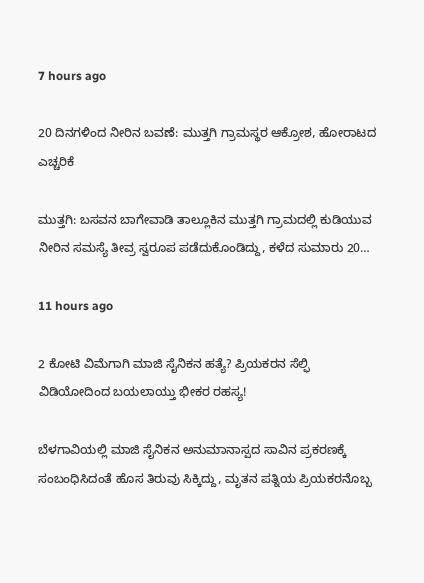7 hours ago

20 ದಿನಗಳಿಂದ ನೀರಿನ ಬವಣೆ: ಮುತ್ತಗಿ ಗ್ರಾಮಸ್ಥರ ಆಕ್ರೋಶ, ಹೋರಾಟದ ಎಚ್ಚರಿಕೆ

ಮುತ್ತಗಿ: ಬಸವನ ಬಾಗೇವಾಡಿ ತಾಲ್ಲೂಕಿನ ಮುತ್ತಗಿ ಗ್ರಾಮದಲ್ಲಿ ಕುಡಿಯುವ ನೀರಿನ ಸಮಸ್ಯೆ ತೀವ್ರ ಸ್ವರೂಪ ಪಡೆದುಕೊಂಡಿದ್ದು, ಕಳೆದ ಸುಮಾರು 20…

11 hours ago

2 ಕೋಟಿ ವಿಮೆಗಾಗಿ ಮಾಜಿ ಸೈನಿಕನ ಹತ್ಯೆ? ಪ್ರಿಯಕರನ ಸೆಲ್ಫಿ ವಿಡಿಯೋದಿಂದ ಬಯಲಾಯ್ತು ಭೀಕರ ರಹಸ್ಯ!

ಬೆಳಗಾವಿಯಲ್ಲಿ ಮಾಜಿ ಸೈನಿಕನ ಅನುಮಾನಾಸ್ಪದ ಸಾವಿನ ಪ್ರಕರಣಕ್ಕೆ ಸಂಬಂಧಿಸಿದಂತೆ ಹೊಸ ತಿರುವು ಸಿಕ್ಕಿದ್ದು, ಮೃತನ ಪತ್ನಿಯ ಪ್ರಿಯಕರನೊಬ್ಬ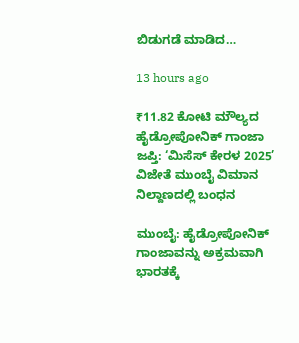ಬಿಡುಗಡೆ ಮಾಡಿದ…

13 hours ago

₹11.82 ಕೋಟಿ ಮೌಲ್ಯದ ಹೈಡ್ರೋಪೋನಿಕ್ ಗಾಂಜಾ ಜಪ್ತಿ: ‘ಮಿಸೆಸ್ ಕೇರಳ 2025’ ವಿಜೇತೆ ಮುಂಬೈ ವಿಮಾನ ನಿಲ್ದಾಣದಲ್ಲಿ ಬಂಧನ

ಮುಂಬೈ: ಹೈಡ್ರೋಪೋನಿಕ್ ಗಾಂಜಾವನ್ನು ಅಕ್ರಮವಾಗಿ ಭಾರತಕ್ಕೆ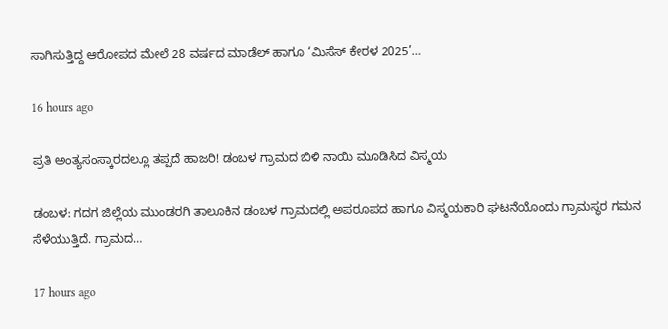ಸಾಗಿಸುತ್ತಿದ್ದ ಆರೋಪದ ಮೇಲೆ 28 ವರ್ಷದ ಮಾಡೆಲ್ ಹಾಗೂ ‘ಮಿಸೆಸ್ ಕೇರಳ 2025’…

16 hours ago

ಪ್ರತಿ ಅಂತ್ಯಸಂಸ್ಕಾರದಲ್ಲೂ ತಪ್ಪದೆ ಹಾಜರಿ! ಡಂಬಳ ಗ್ರಾಮದ ಬಿಳಿ ನಾಯಿ ಮೂಡಿಸಿದ ವಿಸ್ಮಯ

ಡಂಬಳ: ಗದಗ ಜಿಲ್ಲೆಯ ಮುಂಡರಗಿ ತಾಲೂಕಿನ ಡಂಬಳ ಗ್ರಾಮದಲ್ಲಿ ಅಪರೂಪದ ಹಾಗೂ ವಿಸ್ಮಯಕಾರಿ ಘಟನೆಯೊಂದು ಗ್ರಾಮಸ್ಥರ ಗಮನ ಸೆಳೆಯುತ್ತಿದೆ. ಗ್ರಾಮದ…

17 hours ago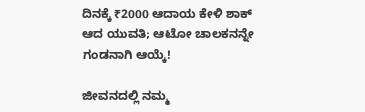ದಿನಕ್ಕೆ ₹2000 ಆದಾಯ ಕೇಳಿ ಶಾಕ್ ಆದ ಯುವತಿ; ಆಟೋ ಚಾಲಕನನ್ನೇ ಗಂಡನಾಗಿ ಆಯ್ಕೆ!

ಜೀವನದಲ್ಲಿ ನಮ್ಮ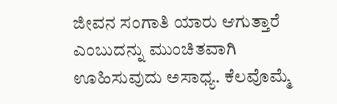ಜೀವನ ಸಂಗಾತಿ ಯಾರು ಆಗುತ್ತಾರೆ ಎಂಬುದನ್ನು ಮುಂಚಿತವಾಗಿ ಊಹಿಸುವುದು ಅಸಾಧ್ಯ. ಕೆಲವೊಮ್ಮೆ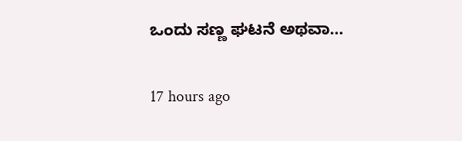ಒಂದು ಸಣ್ಣ ಘಟನೆ ಅಥವಾ…

17 hours ago